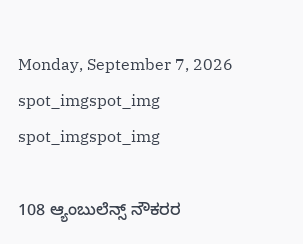Monday, September 7, 2026
spot_imgspot_img
spot_imgspot_img

108 ಆ್ಯಂಬುಲೆನ್ಸ್ ನೌಕರರ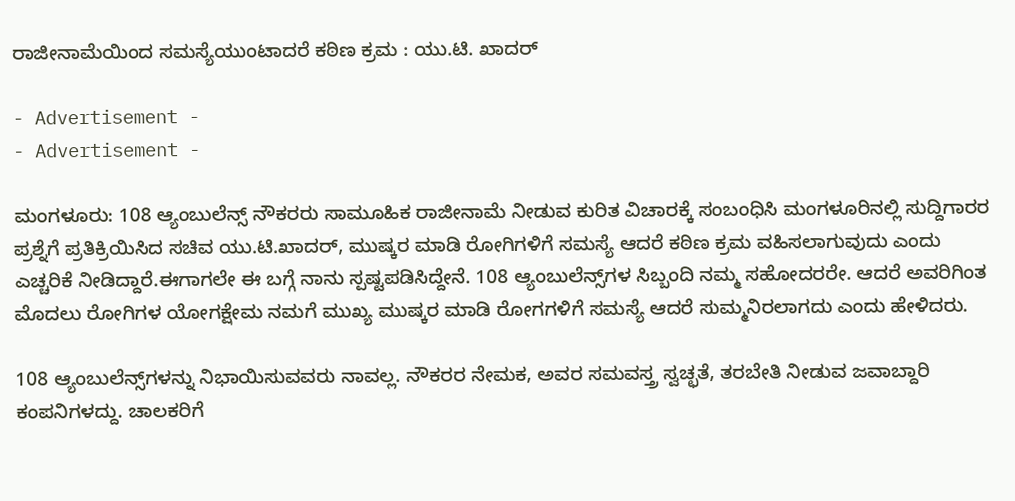ರಾಜೀನಾಮೆಯಿಂದ ಸಮಸ್ಯೆಯುಂಟಾದರೆ ಕಠಿಣ ಕ್ರಮ : ಯು.ಟಿ. ಖಾದರ್

- Advertisement -
- Advertisement -

ಮಂಗಳೂರು: 108 ಆ್ಯಂಬುಲೆನ್ಸ್ ನೌಕರರು ಸಾಮೂಹಿಕ ರಾಜೀನಾಮೆ ನೀಡುವ ಕುರಿತ ವಿಚಾರಕ್ಕೆ ಸಂಬಂಧಿಸಿ ಮಂಗಳೂರಿನಲ್ಲಿ ಸುದ್ದಿಗಾರರ ಪ್ರಶ್ನೆಗೆ ಪ್ರತಿಕ್ರಿಯಿಸಿದ ಸಚಿವ ಯು.ಟಿ.ಖಾದ‌ರ್, ಮುಷ್ಕರ ಮಾಡಿ ರೋಗಿಗಳಿಗೆ ಸಮಸ್ಯೆ ಆದರೆ ಕಠಿಣ ಕ್ರಮ ವಹಿಸಲಾಗುವುದು ಎಂದು ಎಚ್ಚರಿಕೆ ನೀಡಿದ್ದಾರೆ.ಈಗಾಗಲೇ ಈ ಬಗ್ಗೆ ನಾನು ಸ್ಪಷ್ಟಪಡಿಸಿದ್ದೇನೆ. 108 ಆ್ಯಂಬುಲೆನ್ಸ್‌ಗಳ ಸಿಬ್ಬಂದಿ ನಮ್ಮ ಸಹೋದರರೇ. ಆದರೆ ಅವರಿಗಿಂತ ಮೊದಲು ರೋಗಿಗಳ ಯೋಗಕ್ಷೇಮ ನಮಗೆ ಮುಖ್ಯ ಮುಷ್ಕರ ಮಾಡಿ ರೋಗಗಳಿಗೆ ಸಮಸ್ಯೆ ಆದರೆ ಸುಮ್ಮನಿರಲಾಗದು ಎಂದು ಹೇಳಿದರು.

108 ಆ್ಯಂಬುಲೆನ್ಸ್‌ಗಳನ್ನು ನಿಭಾಯಿಸುವವರು ನಾವಲ್ಲ. ನೌಕರರ ನೇಮಕ, ಅವರ ಸಮವಸ್ತ್ರ ಸ್ವಚ್ಛತೆ, ತರಬೇತಿ ನೀಡುವ ಜವಾಬ್ದಾರಿ ಕಂಪನಿಗಳದ್ದು. ಚಾಲಕರಿಗೆ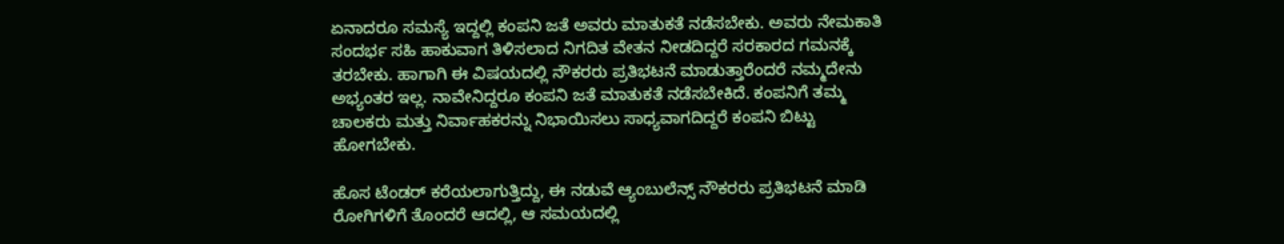ಏನಾದರೂ ಸಮಸ್ಯೆ ಇದ್ದಲ್ಲಿ ಕಂಪನಿ ಜತೆ ಅವರು ಮಾತುಕತೆ ನಡೆಸಬೇಕು. ಅವರು ನೇಮಕಾತಿ ಸಂದರ್ಭ ಸಹಿ ಹಾಕುವಾಗ ತಿಳಿಸಲಾದ ನಿಗದಿತ ವೇತನ ನೀಡದಿದ್ದರೆ ಸರಕಾರದ ಗಮನಕ್ಕೆ ತರಬೇಕು. ಹಾಗಾಗಿ ಈ ವಿಷಯದಲ್ಲಿ ನೌಕರರು ಪ್ರತಿಭಟನೆ ಮಾಡುತ್ತಾರೆಂದರೆ ನಮ್ಮದೇನು ಅಭ್ಯಂತರ ಇಲ್ಲ. ನಾವೇನಿದ್ದರೂ ಕಂಪನಿ ಜತೆ ಮಾತುಕತೆ ನಡೆಸಬೇಕಿದೆ. ಕಂಪನಿಗೆ ತಮ್ಮ ಚಾಲಕರು ಮತ್ತು ನಿರ್ವಾಹಕರನ್ನು ನಿಭಾಯಿಸಲು ಸಾಧ್ಯವಾಗದಿದ್ದರೆ ಕಂಪನಿ ಬಿಟ್ಟು ಹೋಗಬೇಕು.

ಹೊಸ ಟೆಂಡ‌ರ್ ಕರೆಯಲಾಗುತ್ತಿದ್ದು, ಈ ನಡುವೆ ಆ್ಯಂಬುಲೆನ್ಸ್ ನೌಕರರು ಪ್ರತಿಭಟನೆ ಮಾಡಿ ರೋಗಿಗಳಿಗೆ ತೊಂದರೆ ಆದಲ್ಲಿ, ಆ ಸಮಯದಲ್ಲಿ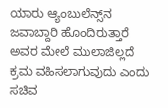ಯಾರು ಆ್ಯಂಬುಲೆನ್ಸ್‌ನ ಜವಾಬ್ದಾರಿ ಹೊಂದಿರುತ್ತಾರೆ ಅವರ ಮೇಲೆ ಮುಲಾಜಿಲ್ಲದೆ ಕ್ರಮ ವಹಿಸಲಾಗುವುದು ಎಂದು ಸಚಿವ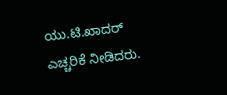ಯು.ಟಿ.ಖಾದರ್ ಎಚ್ಚರಿಕೆ ನೀಡಿದರು.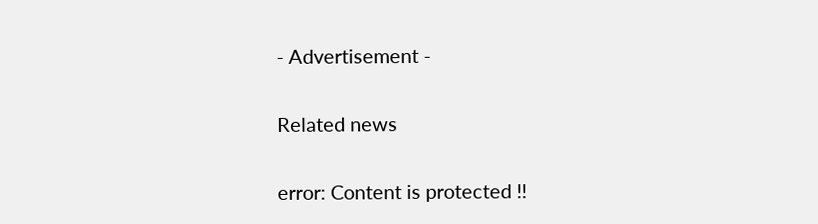- Advertisement -

Related news

error: Content is protected !!